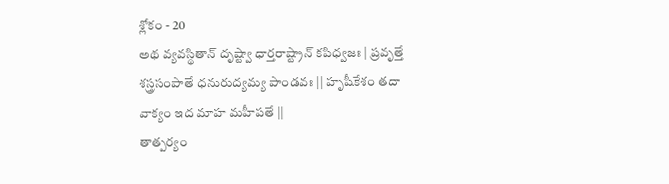శ్లోకం - 20
అథ వ్యవస్థితాన్ దృష్ట్వా ధార్తరాష్ట్రాన్ కపిధ్వజః | ప్రవృత్తే శస్త్రసంపాతే ధనురుద్యమ్య పాండవః || హృషీకేశం తదా వాక్యం ఇద మాహ మహీపతే ||
తాత్పర్యం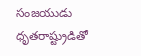సంజయుడు ధృతరాష్ట్రుడితో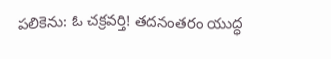పలికెను: ఓ చక్రవర్తి! తదనంతరం యుద్ధ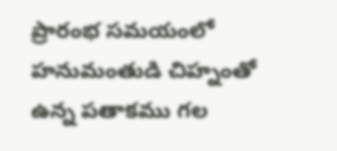ప్రారంభ సమయంలో హనుమంతుడి చిహ్నంతో ఉన్న పతాకము గల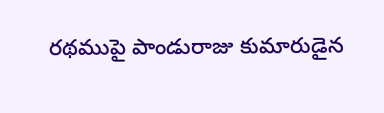రథముపై పాండురాజు కుమారుడైన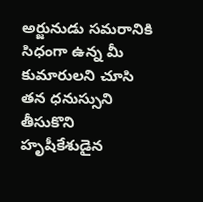అర్జునుడు సమరానికి సిధంగా ఉన్న మీ కుమారులని చూసి తన ధనుస్సుని తీసుకొని హృషీకేశుడైన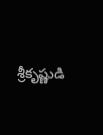శ్రీకృష్ణుడి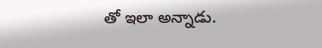తో ఇలా అన్నాడు.